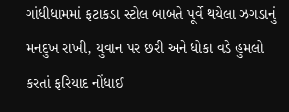ગાંધીધામમાં ફટાકડા સ્ટોલ બાબતે પૂર્વે થયેલા ઝગડાનું મનદુખ રાખી, યુવાન પર છરી અને ધોકા વડે હુમલો કરતાં ફરિયાદ નોંધાઈ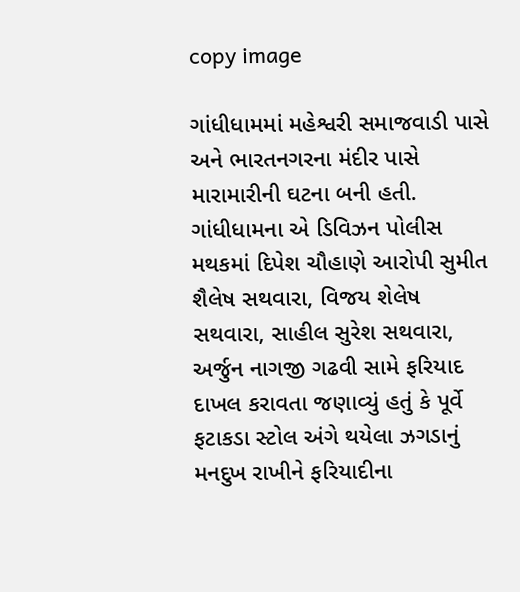copy image

ગાંધીધામમાં મહેશ્વરી સમાજવાડી પાસે અને ભારતનગરના મંદીર પાસે મારામારીની ઘટના બની હતી. ગાંધીધામના એ ડિવિઝન પોલીસ મથકમાં દિપેશ ચૌહાણે આરોપી સુમીત શૈલેષ સથવારા, વિજય શેલેષ સથવારા, સાહીલ સુરેશ સથવારા, અર્જુન નાગજી ગઢવી સામે ફરિયાદ દાખલ કરાવતા જણાવ્યું હતું કે પૂર્વે ફટાકડા સ્ટોલ અંગે થયેલા ઝગડાનું મનદુખ રાખીને ફરિયાદીના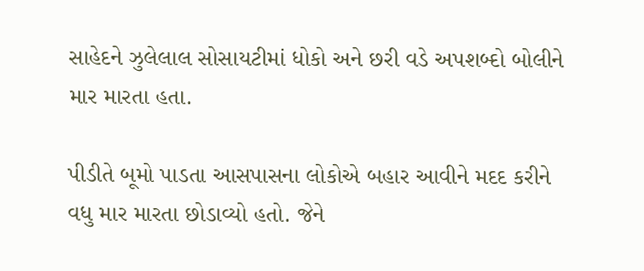સાહેદને ઝુલેલાલ સોસાયટીમાં ધોકો અને છરી વડે અપશબ્દો બોલીને માર મારતા હતા.

પીડીતે બૂમો પાડતા આસપાસના લોકોએ બહાર આવીને મદદ કરીને વધુ માર મારતા છોડાવ્યો હતો. જેને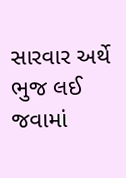સારવાર અર્થે ભુજ લઈ જવામાં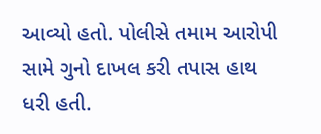આવ્યો હતો. પોલીસે તમામ આરોપી સામે ગુનો દાખલ કરી તપાસ હાથ ધરી હતી.